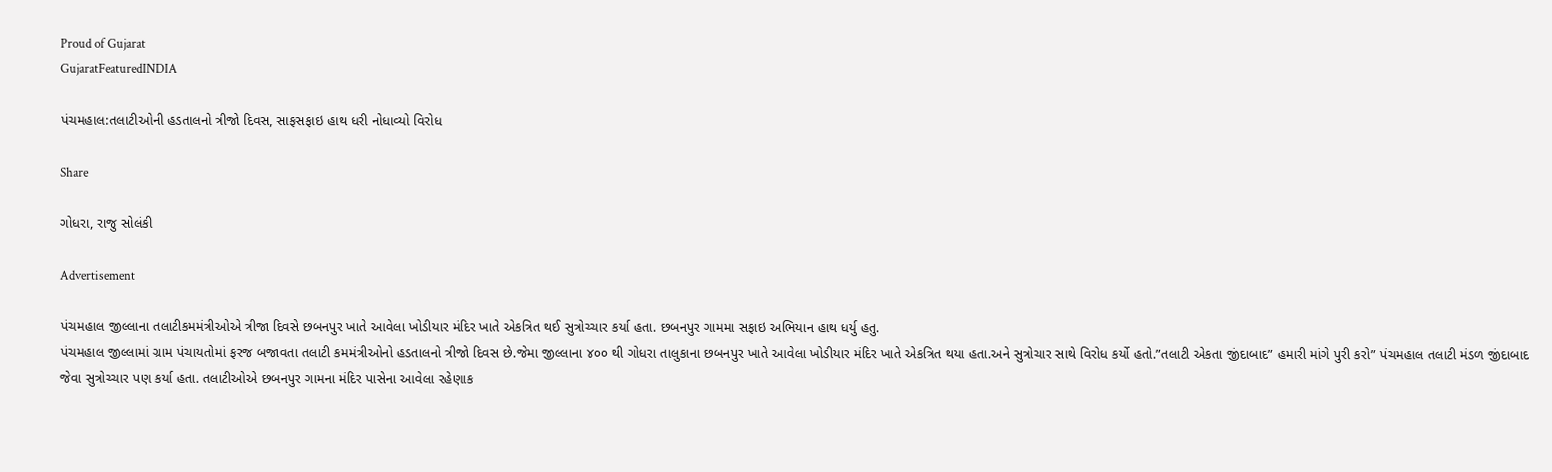Proud of Gujarat
GujaratFeaturedINDIA

પંચમહાલ:તલાટીઓની હડતાલનો ત્રીજો દિવસ, સાફસફાઇ હાથ ધરી નોધાવ્યો વિરોધ

Share

ગોધરા, રાજુ સોલંકી

Advertisement

પંચમહાલ જીલ્લાના તલાટીકમમંત્રીઓએ ત્રીજા દિવસે છબનપુર ખાતે આવેલા ખોડીયાર મંદિર ખાતે એકત્રિત થઈ સુત્રોચ્ચાર કર્યા હતા. છબનપુર ગામમા સફાઇ અભિયાન હાથ ધર્યુ હતુ.
પંચમહાલ જીલ્લામાં ગ્રામ પંચાયતોમાં ફરજ બજાવતા તલાટી કમમંત્રીઓનો હડતાલનો ત્રીજો દિવસ છે.જેમા જીલ્લાના ૪૦૦ થી ગોધરા તાલુકાના છબનપુર ખાતે આવેલા ખોડીયાર મંદિર ખાતે એકત્રિત થયા હતા.અને સુત્રોચાર સાથે વિરોધ કર્યો હતો.”તલાટી એકતા જીંદાબાદ” હમારી માંગે પુરી કરો” પંચમહાલ તલાટી મંડળ જીંદાબાદ જેવા સુત્રોચ્ચાર પણ કર્યા હતા. તલાટીઓએ છબનપુર ગામના મંદિર પાસેના આવેલા રહેણાક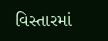વિસ્તારમાં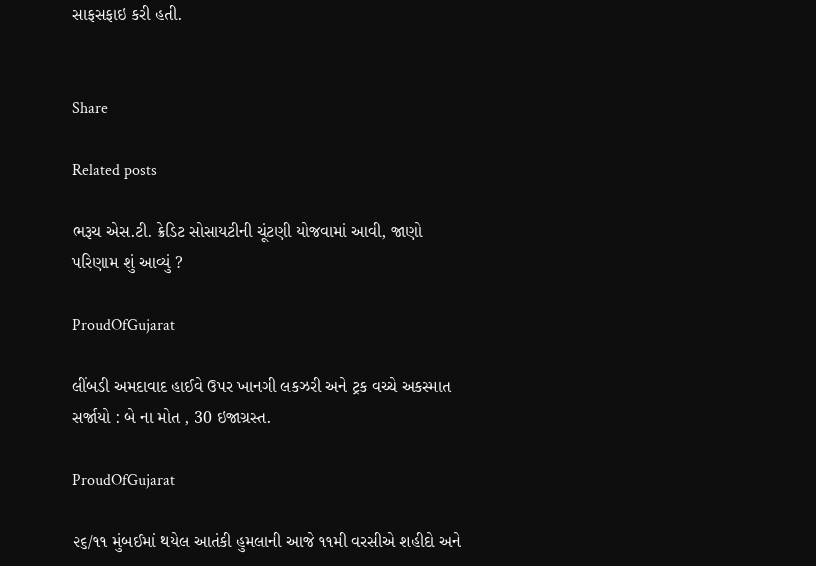સાફસફાઇ કરી હતી.


Share

Related posts

ભરૂચ એસ.ટી. ક્રેડિટ સોસાયટીની ચૂંટણી યોજવામાં આવી, જાણો પરિણામ શું આવ્યું ?

ProudOfGujarat

લીંબડી અમદાવાદ હાઈવે ઉપર ખાનગી લકઝરી અને ટ્રક વચ્ચે અકસ્માત સર્જાયો : બે ના મોત , 30 ઇજાગ્રસ્ત.

ProudOfGujarat

૨૬/૧૧ મુંબઈમાં થયેલ આતંકી હુમલાની આજે ૧૧મી વરસીએ શહીદો અને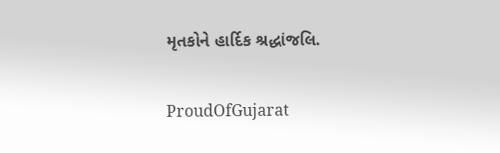મૃતકોને હાર્દિક શ્રદ્ધાંજલિ.

ProudOfGujarat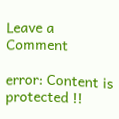Leave a Comment

error: Content is protected !!